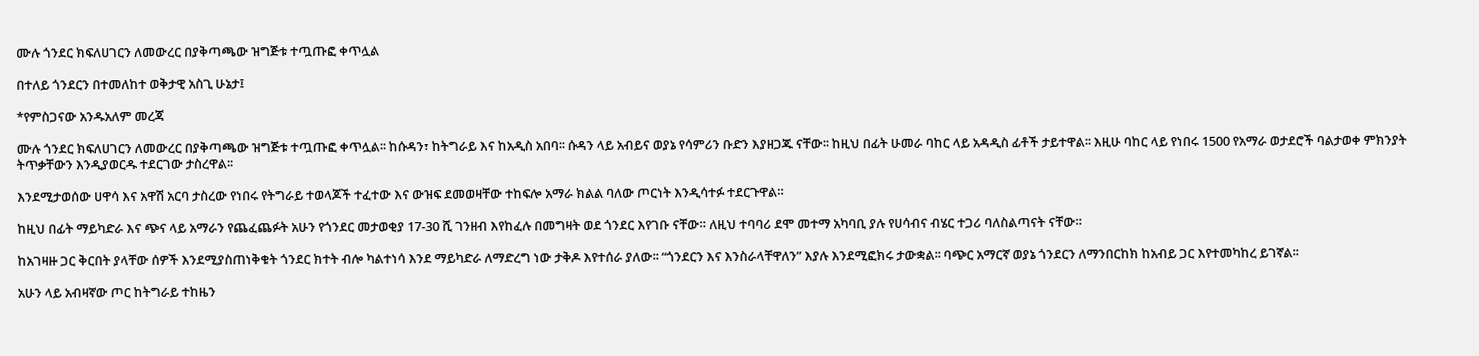ሙሉ ጎንደር ክፍለሀገርን ለመውረር በያቅጣጫው ዝግጅቱ ተጧጡፎ ቀጥሏል

በተለይ ጎንደርን በተመለከተ ወቅታዊ አስጊ ሁኔታ፤

*የምስጋናው አንዱአለም መረጃ

ሙሉ ጎንደር ክፍለሀገርን ለመውረር በያቅጣጫው ዝግጅቱ ተጧጡፎ ቀጥሏል፡፡ ከሱዳን፣ ከትግራይ እና ከአዲስ አበባ፡፡ ሱዳን ላይ አብይና ወያኔ የሳምሪን ቡድን እያዘጋጁ ናቸው፡፡ ከዚህ በፊት ሁመራ ባከር ላይ አዳዲስ ፊቶች ታይተዋል፡፡ እዚሁ ባከር ላይ የነበሩ 1500 የአማራ ወታደሮች ባልታወቀ ምክንያት ትጥቃቸውን እንዲያወርዱ ተደርገው ታስረዋል፡፡

እንደሚታወሰው ሀዋሳ እና አዋሽ አርባ ታስረው የነበሩ የትግራይ ተወላጆች ተፈተው እና ውዝፍ ደመወዛቸው ተከፍሎ አማራ ክልል ባለው ጦርነት እንዲሳተፉ ተደርጉዋል።

ከዚህ በፊት ማይካድራ እና ጭና ላይ አማራን የጨፈጨፉት አሁን የጎንደር መታወቂያ 17-30 ሺ ገንዘብ እየከፈሉ በመግዛት ወደ ጎንደር እየገቡ ናቸው። ለዚህ ተባባሪ ደሞ መተማ አካባቢ ያሉ የሀሳብና ብሄር ተጋሪ ባለስልጣናት ናቸው።

ከአገዛዙ ጋር ቅርበት ያላቸው ሰዎች እንደሚያስጠነቅቁት ጎንደር ክተት ብሎ ካልተነሳ እንደ ማይካድራ ለማድረግ ነው ታቅዶ እየተሰራ ያለው፡፡ “ጎንደርን እና እንስራላቸዋለን” እያሉ እንደሚፎክሩ ታውቋል፡፡ ባጭር አማርኛ ወያኔ ጎንደርን ለማንበርከክ ከአብይ ጋር እየተመካከረ ይገኛል፡፡

አሁን ላይ አብዛኛው ጦር ከትግራይ ተከዜን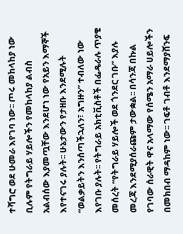ተሻግሮ ወደ ሁመራ እየገባ ነው፡፡ ጦሩ መከላከያ ነው ቢሉም የትግራይ ሃይሎችን የመከላከያ ልብስ አልብሰው እያመጧቸው እንደሆነ ነው የአይን እማኞች እየተናገሩ ያሉት፡፡ ሁኔታውን የታዘቡ እንደሚሉት “ወልቃይትን እንሰጣችኋለን፣ አግዙን” ተብለው ነው እየገቡ ያሉት፡፡ የትግራይ አክቲቪስቶች በፌዴራሉ ጥያቄ መሰረት “የትግራይ ሃይሎች ወደ ጎንደር ገቡ” እያሉ መረጃ እንደሚያሰራጩም ታውቋል፡፡ በሳንጃ በኩል የገባው ሰራዊት ዋና አላማው የሰሜን አማራ ሀይሎችን በመክበብ ማዳከም ነው፡፡ ገፍቶ ገብቶ እንደማያሸንፍ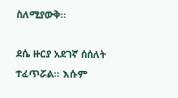ስለሚያውቅ፡፡

ደሴ ዙርያ አደገኛ ሰሰለት ተፈጥሯል፡፡ እሱም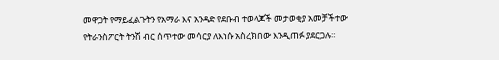መዋጋት የማይፈልጉትን የአማራ እና አንዳድ የደቡብ ተወላጆች መታወቂያ አመቻችተው የትራንስፖርት ትንሽ ብር ሰጥተው መሳርያ ለእነሱ አስረክበው እንዲጠፉ ያደርጋሉ።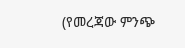(የመረጃው ምንጭ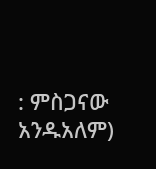: ምስጋናው አንዱአለም)